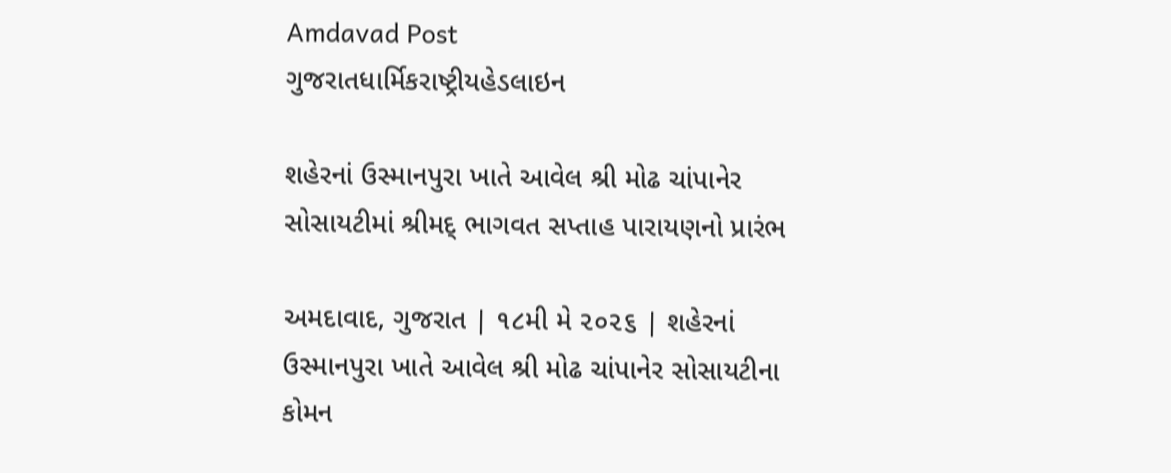Amdavad Post
ગુજરાતધાર્મિકરાષ્ટ્રીયહેડલાઇન

શહેરનાં ઉસ્માનપુરા ખાતે આવેલ શ્રી મોઢ ચાંપાનેર સોસાયટીમાં શ્રીમદ્ ભાગવત સપ્તાહ પારાયણનો પ્રારંભ

અમદાવાદ, ગુજરાત | ૧૮મી મે ૨૦૨૬ | શહેરનાં ઉસ્માનપુરા ખાતે આવેલ શ્રી મોઢ ચાંપાનેર સોસાયટીના કોમન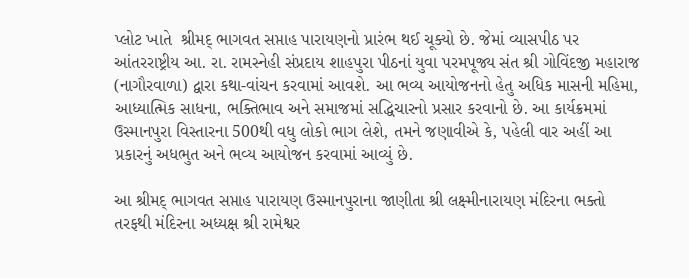પ્લોટ ખાતે  શ્રીમદ્ ભાગવત સપ્તાહ પારાયણનો પ્રારંભ થઈ ચૂક્યો છે. જેમાં વ્યાસપીઠ પર આંતરરાષ્ટ્રીય આ. રા. રામસ્નેહી સંપ્રદાય શાહપુરા પીઠનાં યુવા પરમપૂજ્ય સંત શ્રી ગોવિંદજી મહારાજ (નાગૌરવાળા) દ્વારા કથા-વાંચન કરવામાં આવશે. આ ભવ્ય આયોજનનો હેતુ અધિક માસની મહિમા, આધ્યાત્મિક સાધના, ભક્તિભાવ અને સમાજમાં સદ્ધિચારનો પ્રસાર કરવાનો છે. આ કાર્યક્રમમાં ઉસ્માનપુરા વિસ્તારના 500થી વધુ લોકો ભાગ લેશે, તમને જણાવીએ કે, પહેલી વાર અહીં આ પ્રકારનું અધભુત અને ભવ્ય આયોજન કરવામાં આવ્યું છે.

આ શ્રીમદ્ ભાગવત સપ્તાહ પારાયણ ઉસ્માનપુરાના જાણીતા શ્રી લક્ષ્મીનારાયણ મંદિરના ભક્તો તરફથી મંદિરના અધ્યક્ષ શ્રી રામેશ્વર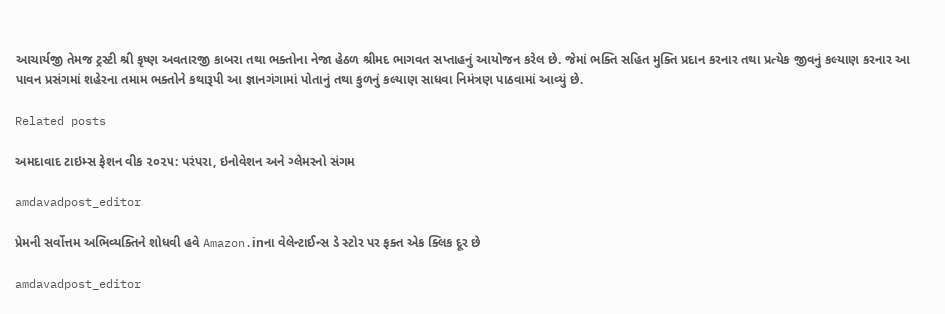આચાર્યજી તેમજ ટ્રસ્ટી શ્રી કૃષ્ણ અવતારજી કાબરા તથા ભક્તોના નેજા હેઠળ શ્રીમદ ભાગવત સપ્તાહનું આયોજન કરેલ છે. જેમાં ભક્તિ સહિત મુક્તિ પ્રદાન કરનાર તથા પ્રત્યેક જીવનું કલ્યાણ કરનાર આ પાવન પ્રસંગમાં શહેરના તમામ ભક્તોને કથારૂપી આ જ્ઞાનગંગામાં પોતાનું તથા કુળનું કલ્યાણ સાધવા નિમંત્રણ પાઠવામાં આવ્યું છે.

Related posts

અમદાવાદ ટાઇમ્સ ફેશન વીક ૨૦૨૫: પરંપરા, ઇનોવેશન અને ગ્લેમરનો સંગમ

amdavadpost_editor

પ્રેમની સર્વોત્તમ અભિવ્યક્તિને શોધવી હવે Amazon.inના વેલેન્ટાઈન્સ ડે સ્ટોર પર ફક્ત એક ક્લિક દૂર છે

amdavadpost_editor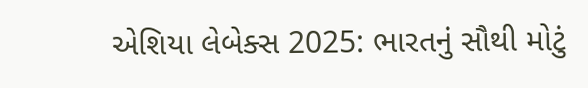એશિયા લેબેક્સ 2025: ભારતનું સૌથી મોટું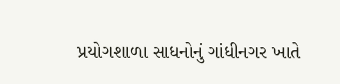પ્રયોગશાળા સાધનોનું ગાંધીનગર ખાતે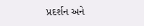પ્રદર્શન અને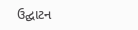ઉદ્ઘાટન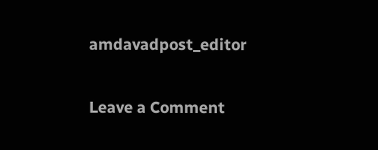amdavadpost_editor

Leave a Comment